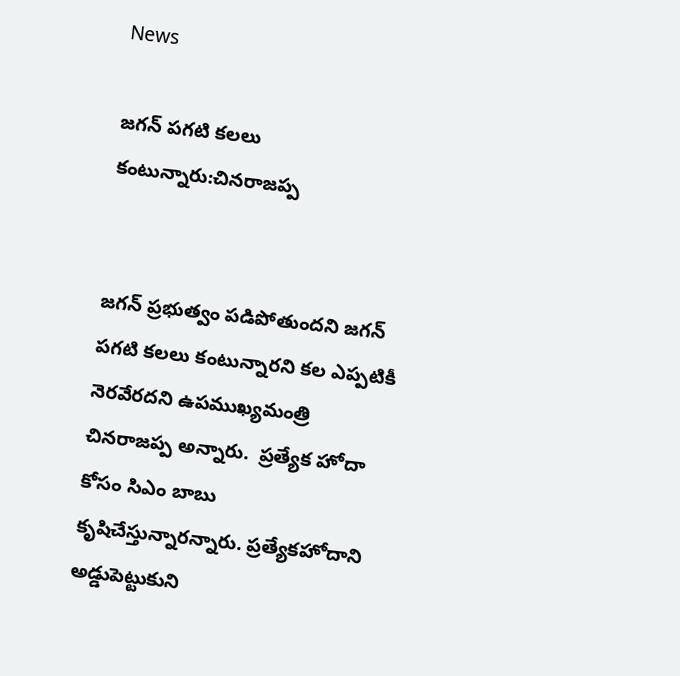News

జగన్‌ పగటి కలలు కంటున్నారు:చినరాజప్ప


జగన్‌ ప్రభుత్వం పడిపోతుందని జగన్‌ పగటి కలలు కంటున్నారని కల ఎప్పటికీ నెరవేరదని ఉపముఖ్యమంత్రి చినరాజప్ప అన్నారు.  ప్రత్యేక హోదా కోసం సిఎం బాబు కృషిచేస్తున్నారన్నారు. ప్రత్యేకహోదాని అడ్డుపెట్టుకుని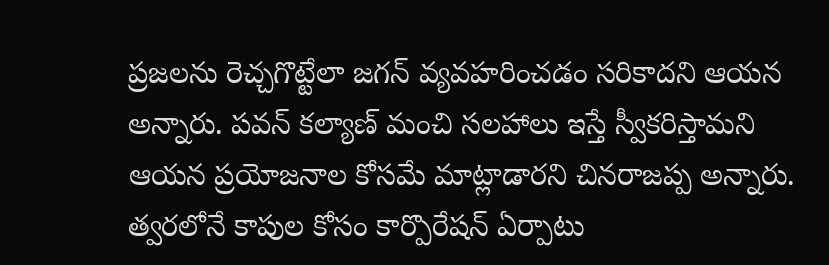ప్రజలను రెచ్చగొట్టేలా జగన్‌ వ్యవహరించడం సరికాదని ఆయన అన్నారు. పవన్ కల్యాణ్ మంచి సలహాలు ఇస్తే స్వీకరిస్తామని ఆయన ప్రయోజనాల కోసమే మాట్లాడారని చినరాజప్ప అన్నారు. త్వరలోనే కాపుల కోసం కార్పొరేషన్ ఏర్పాటు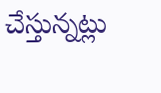చేస్తున్నట్లు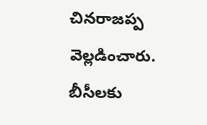చినరాజప్ప వెల్లడించారు. బీసీలకు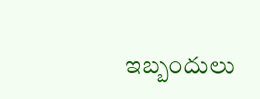ఇబ్బందులు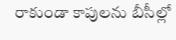రాకుండా కాపులను బీసీల్లో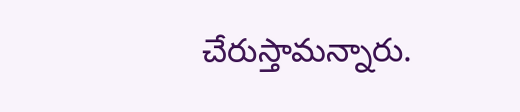చేరుస్తామన్నారు.